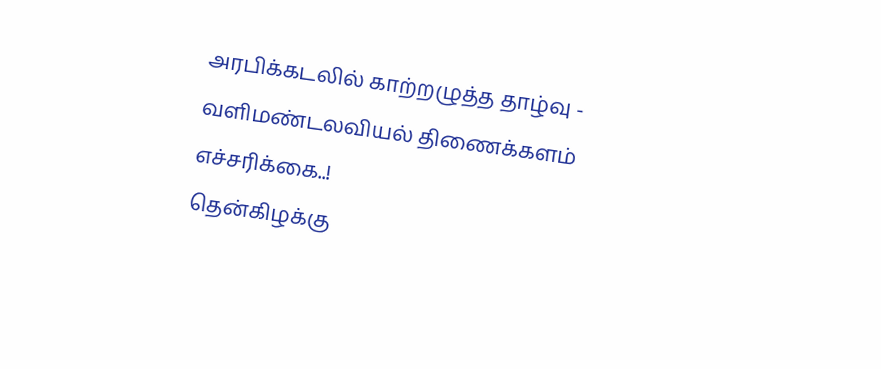அரபிக்கடலில் காற்றழுத்த தாழ்வு - வளிமண்டலவியல் திணைக்களம் எச்சரிக்கை..!
தென்கிழக்கு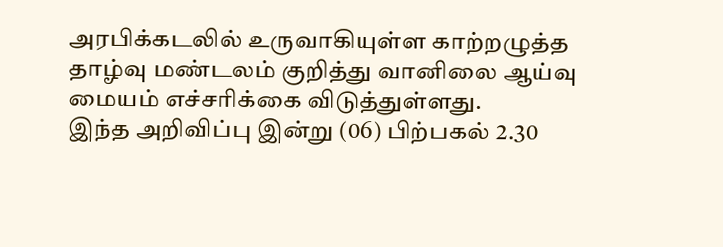அரபிக்கடலில் உருவாகியுள்ள காற்றழுத்த தாழ்வு மண்டலம் குறித்து வானிலை ஆய்வு மையம் எச்சரிக்கை விடுத்துள்ளது.
இந்த அறிவிப்பு இன்று (06) பிற்பகல் 2.30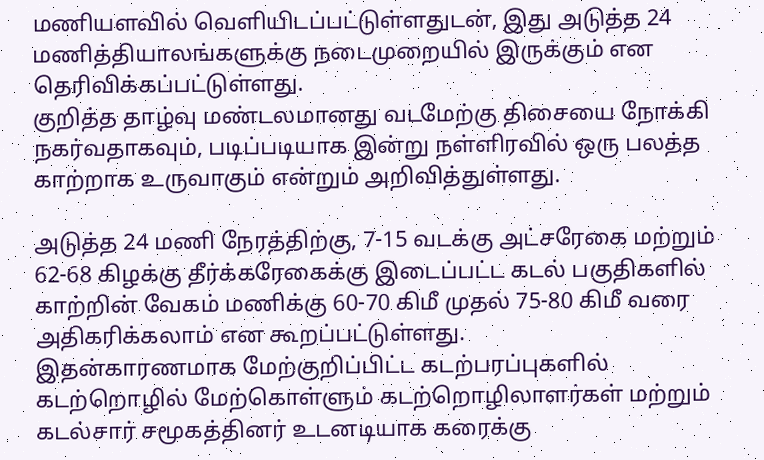மணியளவில் வெளியிடப்பட்டுள்ளதுடன், இது அடுத்த 24 மணித்தியாலங்களுக்கு நடைமுறையில் இருக்கும் என தெரிவிக்கப்பட்டுள்ளது.
குறித்த தாழ்வு மண்டலமானது வடமேற்கு திசையை நோக்கி நகர்வதாகவும், படிப்படியாக இன்று நள்ளிரவில் ஒரு பலத்த காற்றாக உருவாகும் என்றும் அறிவித்துள்ளது.

அடுத்த 24 மணி நேரத்திற்கு, 7-15 வடக்கு அட்சரேகை மற்றும் 62-68 கிழக்கு தீர்க்கரேகைக்கு இடைப்பட்ட கடல் பகுதிகளில் காற்றின் வேகம் மணிக்கு 60-70 கிமீ முதல் 75-80 கிமீ வரை அதிகரிக்கலாம் என கூறப்பட்டுள்ளது.
இதன்காரணமாக மேற்குறிப்பிட்ட கடற்பரப்புகளில் கடற்றொழில் மேற்கொள்ளும் கடற்றொழிலாளர்கள் மற்றும் கடல்சார் சமூகத்தினர் உடனடியாக கரைக்கு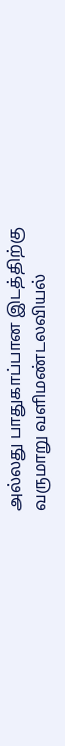அல்லது பாதுகாப்பான இடத்திற்கு வருமாறு வளிமண்டலவியல்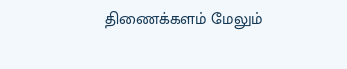திணைக்களம் மேலும்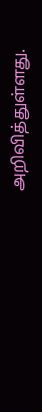அறிவித்துள்ளது.